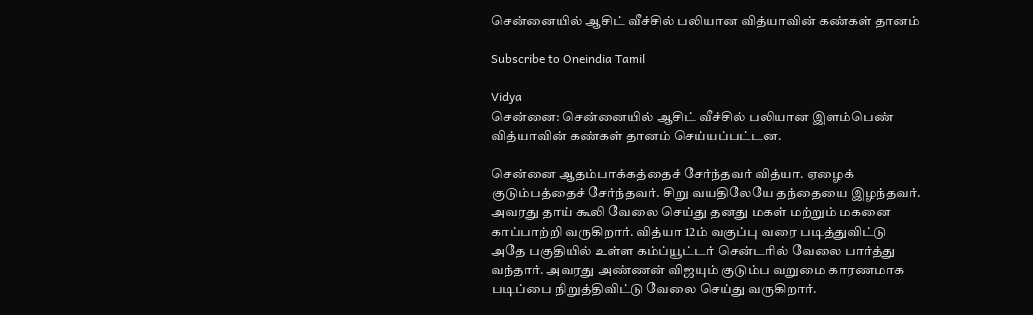சென்னையில் ஆசிட் வீச்சில் பலியான வித்யாவின் கண்கள் தானம்

Subscribe to Oneindia Tamil

Vidya
சென்னை: சென்னையில் ஆசிட் வீச்சில் பலியான இளம்பெண் வித்யாவின் கண்கள் தானம் செய்யப்பட்டன.

சென்னை ஆதம்பாக்கத்தைச் சேர்ந்தவர் வித்யா. ஏழைக் குடும்பத்தைச் சேர்ந்தவர். சிறு வயதிலேயே தந்தையை இழந்தவர். அவரது தாய் கூலி வேலை செய்து தனது மகள் மற்றும் மகனை காப்பாற்றி வருகிறார். வித்யா 12ம் வகுப்பு வரை படித்துவிட்டு அதே பகுதியில் உள்ள கம்ப்யூட்டர் சென்டரில் வேலை பார்த்து வந்தார். அவரது அண்ணன் விஜயும் குடும்ப வறுமை காரணமாக படிப்பை நிறுத்திவிட்டு வேலை செய்து வருகிறார்.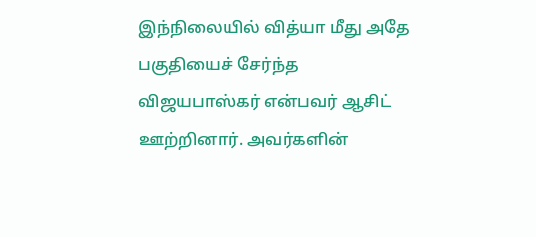இந்நிலையில் வித்யா மீது அதே பகுதியைச் சேர்ந்த விஜயபாஸ்கர் என்பவர் ஆசிட் ஊற்றினார். அவர்களின்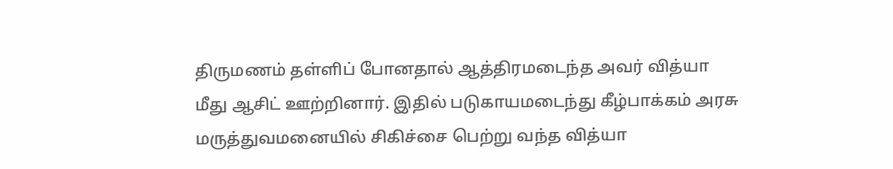திருமணம் தள்ளிப் போனதால் ஆத்திரமடைந்த அவர் வித்யா மீது ஆசிட் ஊற்றினார். இதில் படுகாயமடைந்து கீழ்பாக்கம் அரசு மருத்துவமனையில் சிகிச்சை பெற்று வந்த வித்யா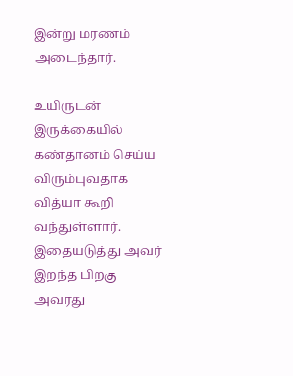இன்று மரணம் அடைந்தார்.

உயிருடன் இருக்கையில் கண்தானம் செய்ய விரும்புவதாக வித்யா கூறி வந்துள்ளார். இதையடுத்து அவர் இறந்த பிறகு அவரது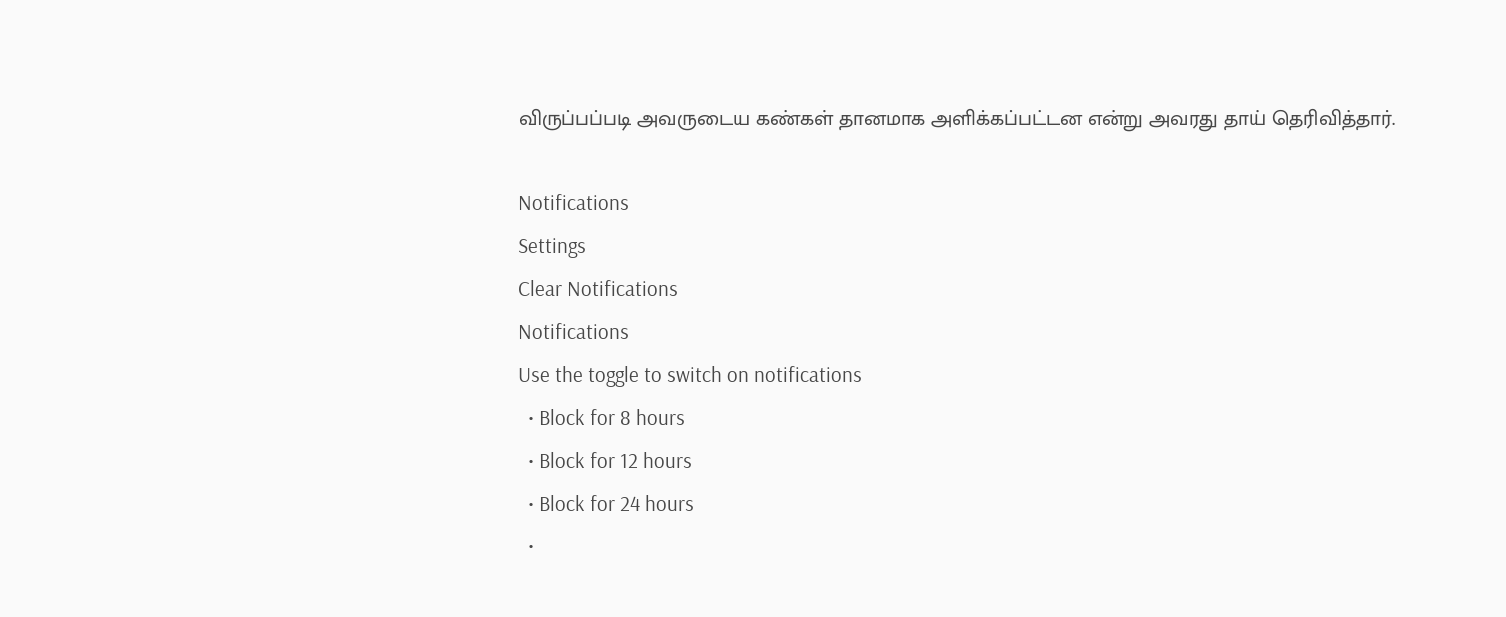விருப்பப்படி அவருடைய கண்கள் தானமாக அளிக்கப்பட்டன என்று அவரது தாய் தெரிவித்தார்.

Notifications
Settings
Clear Notifications
Notifications
Use the toggle to switch on notifications
  • Block for 8 hours
  • Block for 12 hours
  • Block for 24 hours
  •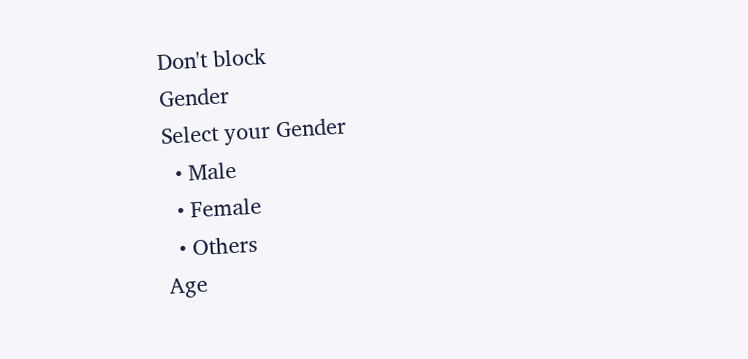Don't block
Gender
Select your Gender
  • Male
  • Female
  • Others
Age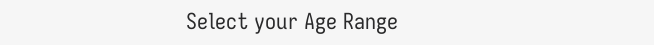Select your Age Range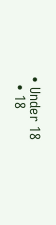• Under 18
  • 18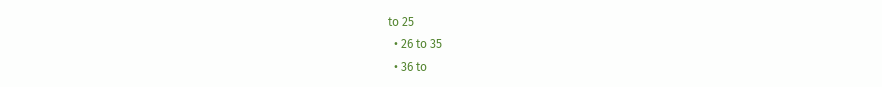to 25
  • 26 to 35
  • 36 to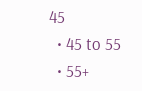45
  • 45 to 55
  • 55+